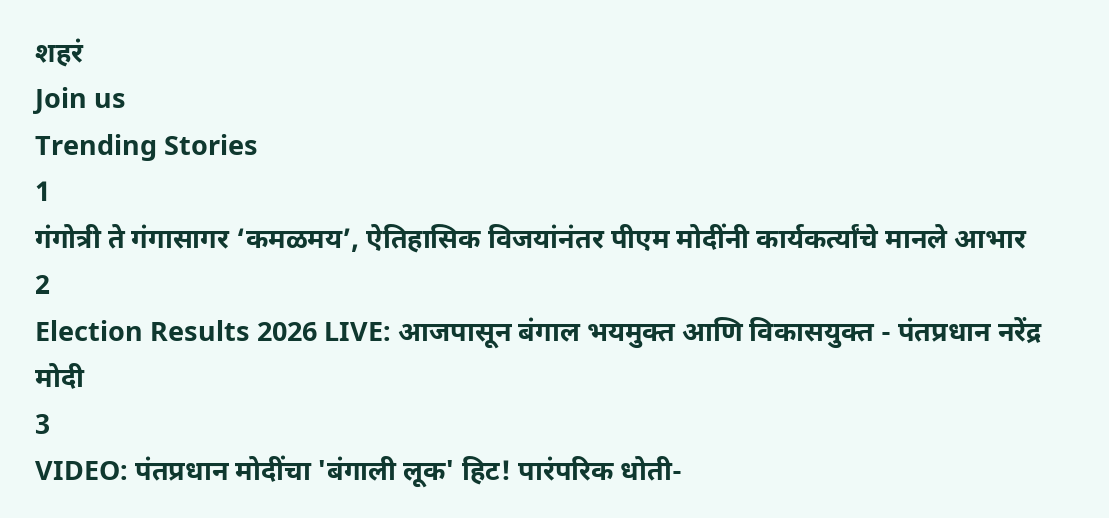शहरं
Join us
Trending Stories
1
गंगोत्री ते गंगासागर ‘कमळमय’, ऐतिहासिक विजयांनंतर पीएम मोदींनी कार्यकर्त्यांचे मानले आभार
2
Election Results 2026 LIVE: आजपासून बंगाल भयमुक्त आणि विकासयुक्त - पंतप्रधान नरेंद्र मोदी
3
VIDEO: पंतप्रधान मोदींचा 'बंगाली लूक' हिट! पारंपरिक धोती-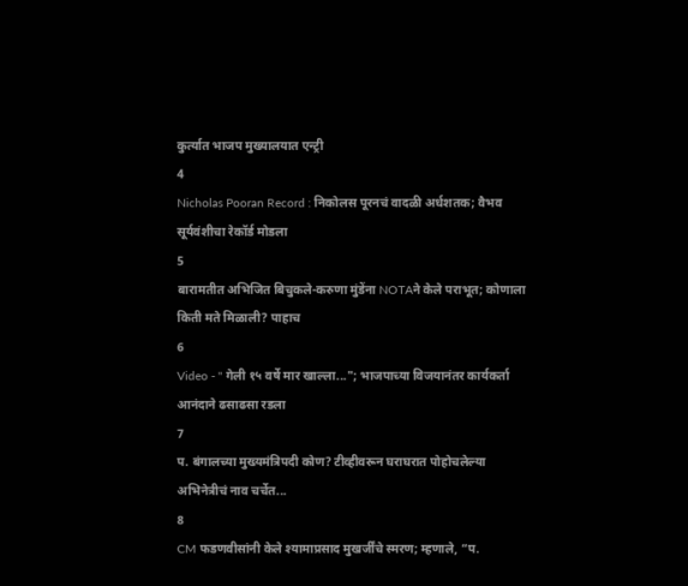कुर्त्यात भाजप मुख्यालयात एन्ट्री
4
Nicholas Pooran Record : निकोलस पूरनचं वादळी अर्धशतक; वैभव सूर्यवंशीचा रेकॉर्ड मोडला
5
बारामतीत अभिजित बिचुकले-करुणा मुंडेंना NOTAने केले पराभूत; कोणाला किती मते मिळाली? पाहाच
6
Video - " गेली १५ वर्षे मार खाल्ला..."; भाजपाच्या विजयानंतर कार्यकर्ता आनंदाने ढसाढसा रडला
7
प. बंगालच्या मुख्यमंत्रिपदी कोण? टीव्हीवरून घराघरात पोहोचलेल्या अभिनेत्रीचं नाव चर्चेत...
8
CM फडणवीसांनी केले श्यामाप्रसाद मुखर्जींचे स्मरण; म्हणाले, “प.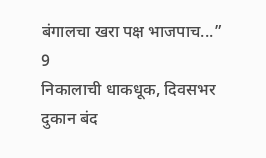बंगालचा खरा पक्ष भाजपाच...”
9
निकालाची धाकधूक, दिवसभर दुकान बंद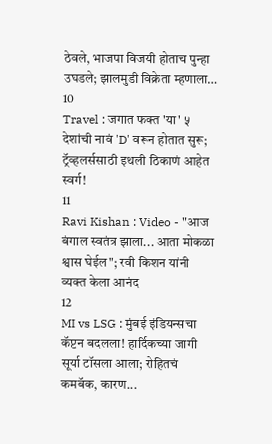ठेवले, भाजपा विजयी होताच पुन्हा उघडले; झालमुडी विक्रेता म्हणाला…
10
Travel : जगात फक्त 'या' ५ देशांची नावं 'D' वरून होतात सुरू; ट्रॅव्हलर्ससाठी इथली ठिकाणं आहेत स्वर्ग!
11
Ravi Kishan : Video - "आज बंगाल स्वतंत्र झाला... आता मोकळा श्वास घेईल"; रवी किशन यांनी व्यक्त केला आनंद
12
MI vs LSG : मुंबई इंडियन्सचा कॅप्टन बदलला! हार्दिकच्या जागी सूर्या टॉसला आला; रोहितचं कमबॅक, कारण...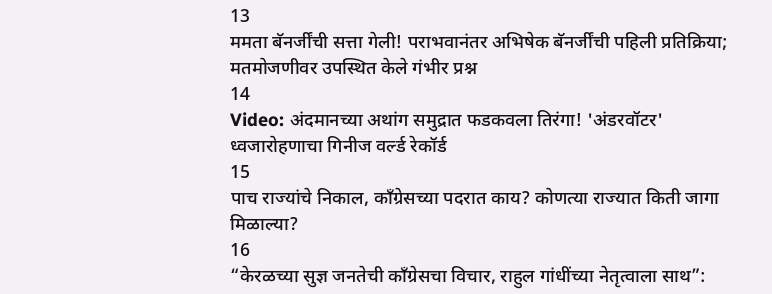13
ममता बॅनर्जींची सत्ता गेली! पराभवानंतर अभिषेक बॅनर्जींची पहिली प्रतिक्रिया; मतमोजणीवर उपस्थित केले गंभीर प्रश्न
14
Video: अंदमानच्या अथांग समुद्रात फडकवला तिरंगा! 'अंडरवॉटर' ध्वजारोहणाचा गिनीज वर्ल्ड रेकॉर्ड
15
पाच राज्यांचे निकाल, काँग्रेसच्या पदरात काय? कोणत्या राज्यात किती जागा मिळाल्या?
16
“केरळच्या सुज्ञ जनतेची काँग्रेसचा विचार, राहुल गांधींच्या नेतृत्वाला साथ”: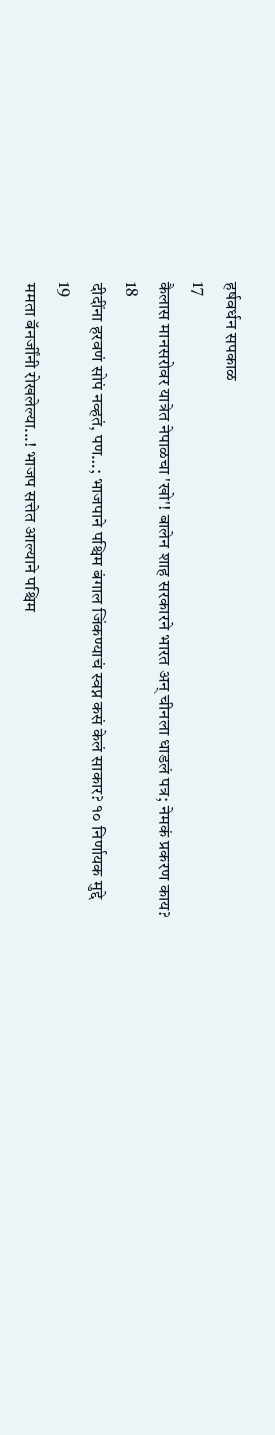हर्षवर्धन सपकाळ
17
कैलास मानसरोवर यात्रेत नेपाळचा 'खो'! बालेन शाह सरकारने भारत अन् चीनला धाडलं पत्र; नेमकं प्रकरण काय?
18
दीदींना हरवणं सोपं नव्हतं, पण…; भाजपाने पश्चिम बंगाल जिंकण्याचं स्वप्न कसं केलं साकार? १० निर्णायक मुद्दे
19
ममता बॅनर्जींनी रोखलेल्या...! भाजप सत्तेत आल्याने पश्चिम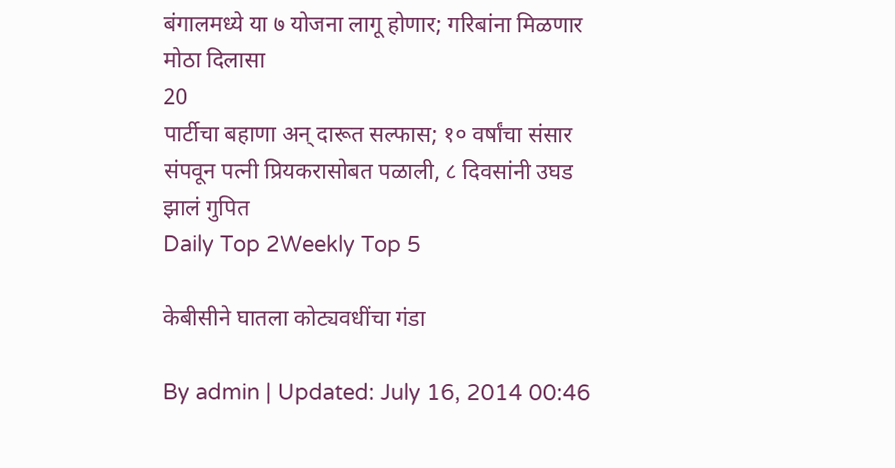बंगालमध्ये या ७ योजना लागू होणार; गरिबांना मिळणार मोठा दिलासा
20
पार्टीचा बहाणा अन् दारूत सल्फास; १० वर्षांचा संसार संपवून पत्नी प्रियकरासोबत पळाली, ८ दिवसांनी उघड झालं गुपित
Daily Top 2Weekly Top 5

केबीसीने घातला कोट्यवधींचा गंडा

By admin | Updated: July 16, 2014 00:46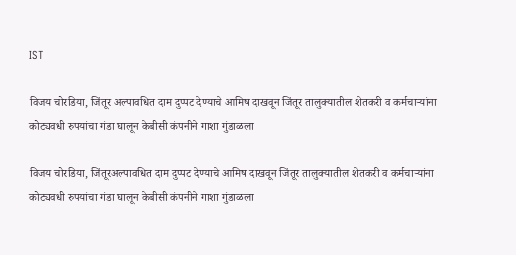IST

विजय चोरडिया, जिंतूर अल्पावधित दाम दुप्पट देण्याचे आमिष दाखवून जिंतूर तालुक्यातील शेतकरी व कर्मचाऱ्यांना कोट्यवधी रुपयांचा गंडा घालून केबीसी कंपनीने गाशा गुंडाळला

विजय चोरडिया, जिंतूरअल्पावधित दाम दुप्पट देण्याचे आमिष दाखवून जिंतूर तालुक्यातील शेतकरी व कर्मचाऱ्यांना कोट्यवधी रुपयांचा गंडा घालून केबीसी कंपनीने गाशा गुंडाळला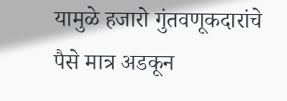यामुळे हजारो गुंतवणूकदारांचे पैसे मात्र अडकून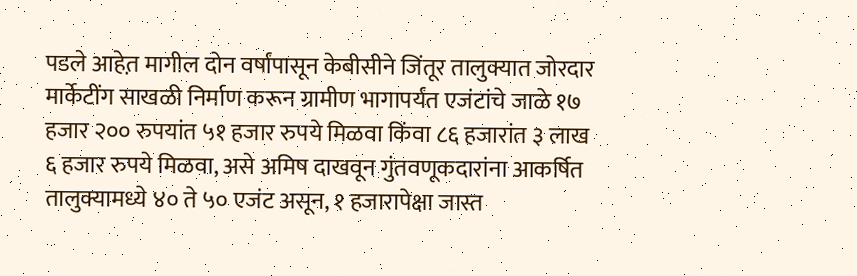पडले आहेत़ मागील दोन वर्षांपासून केबीसीने जिंतूर तालुक्यात जोरदार मार्केटींग साखळी निर्माण करून ग्रामीण भागापर्यंत एजंटांचे जाळे १७ हजार २०० रुपयांत ५१ हजार रुपये मिळवा किंवा ८६ हजारांत ३ लाख ६ हजार रुपये मिळवा, असे अमिष दाखवून गुंतवणूकदारांना आकर्षित तालुक्यामध्ये ४० ते ५० एजंट असून, १ हजारापेक्षा जास्त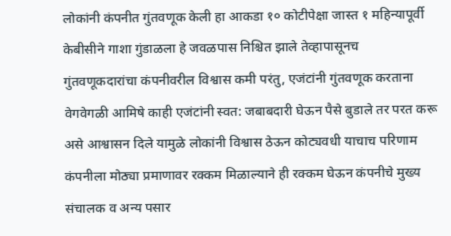लोकांनी कंपनीत गुंतवणूक केली हा आकडा १० कोटीपेक्षा जास्त १ महिन्यापूर्वी केबीसीने गाशा गुंडाळला हे जवळपास निश्चित झाले तेव्हापासूनच गुंतवणूकदारांचा कंपनीवरील विश्वास कमी परंतु, एजंटांनी गुंतवणूक करताना वेगवेगळी आमिषे काही एजंटांनी स्वत: जबाबदारी घेऊन पैसे बुडाले तर परत करू असे आश्वासन दिले यामुळे लोकांनी विश्वास ठेऊन कोट्यवधी याचाच परिणाम कंपनीला मोठ्या प्रमाणावर रक्कम मिळाल्याने ही रक्कम घेऊन कंपनीचे मुख्य संचालक व अन्य पसार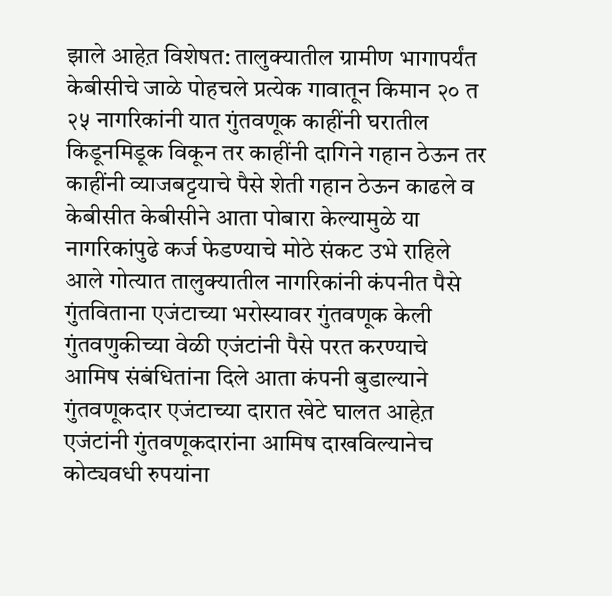झाले आहेत़ विशेषत: तालुक्यातील ग्रामीण भागापर्यंत केबीसीचे जाळे पोहचले प्रत्येक गावातून किमान २० त २५ नागरिकांनी यात गुंतवणूक काहींनी घरातील किडूनमिडूक विकून तर काहींनी दागिने गहान ठेऊन तर काहींनी व्याजबट्टयाचे पैसे शेती गहान ठेऊन काढले व केबीसीत केबीसीने आता पोबारा केल्यामुळे या नागरिकांपुढे कर्ज फेडण्याचे मोठे संकट उभे राहिले आले गोत्यात तालुक्यातील नागरिकांनी कंपनीत पैसे गुंतविताना एजंटाच्या भरोस्यावर गुंतवणूक केली गुंतवणुकीच्या वेळी एजंटांनी पैसे परत करण्याचे आमिष संबंधितांना दिले आता कंपनी बुडाल्याने गुंतवणूकदार एजंटाच्या दारात खेटे घालत आहेत़ एजंटांनी गुंतवणूकदारांना आमिष दाखविल्यानेच कोट्यवधी रुपयांना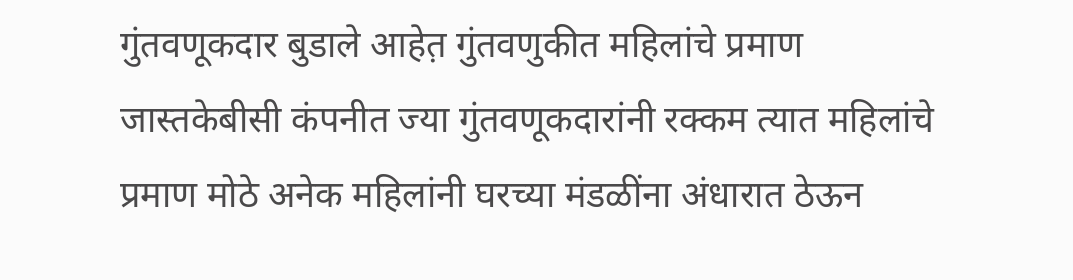गुंतवणूकदार बुडाले आहेत़ गुंतवणुकीत महिलांचे प्रमाण जास्तकेबीसी कंपनीत ज्या गुंतवणूकदारांनी रक्कम त्यात महिलांचे प्रमाण मोठे अनेक महिलांनी घरच्या मंडळींना अंधारात ठेऊन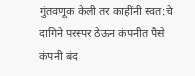गुंतवणूक केली तर काहींनी स्वत:चे दागिने परस्पर ठेऊन कंपनीत पैसे कंपनी बंद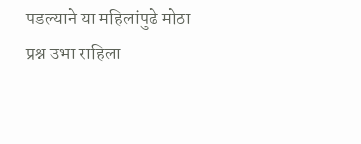पडल्याने या महिलांपुढे मोठा प्रश्न उभा राहिला